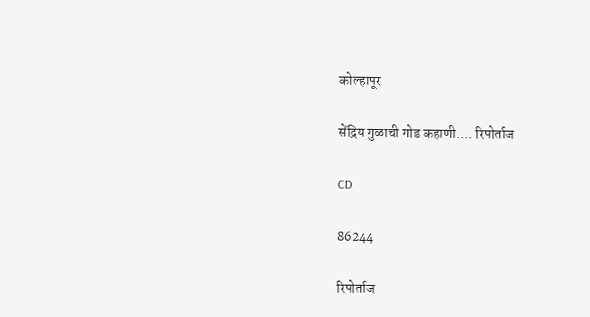कोल्हापूर

सेंद्रिय गुळाची गोड कहाणी.... रिपोर्ताज

CD

86244

रिपोर्ताज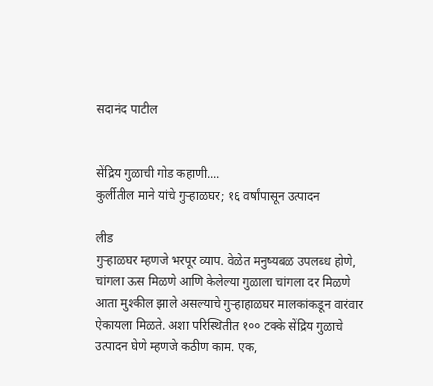सदानंद पाटील


सेंद्रिय गुळाची गोड कहाणी....
कुर्लीतील माने यांचे गुऱ्हाळघर; १६ वर्षांपासून उत्‍पादन

लीड
गुऱ्हाळघर म्‍हणजे भरपूर व्याप. वेळेत मनुष्यबळ उपलब्‍ध होणे, चांगला ऊस मिळणे आणि केलेल्या गुळाला चांगला दर मिळणे आता मुश्‍‍कील झाले असल्याचे गुऱ्हा‍हाळघर मालकांकडून वारंवार ऐकायला मिळते. अशा परिस्‍थितीत १०० टक्‍के सेंद्रिय गुळाचे उत्‍पादन घेणे म्‍हणजे कठीण काम. एक,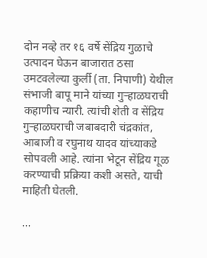दोन नव्‍हे तर १६ वर्षे सेंद्रिय गुळाचे उत्‍पादन घेऊन बाजारात ठसा उमटवलेल्या कुर्ली (ता. निपाणी) येथील संभाजी बापू माने यांच्या गुऱ्हाळघराची कहाणीच न्यारी. त्यांची शेती व सेंद्रिय गुऱ्हाळघराची जबाबदारी चंद्रकांत, आबाजी व रघुनाथ यादव यांच्याकडे सोपवली आहे. त्यांना भेटून सेंद्रिय गूळ करण्याची प्रक्रिया कशी असते, याची माहिती घेतली.

...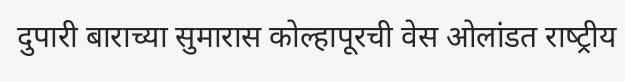दुपारी बाराच्या सुमारास कोल्‍हापूरची वेस ओलांडत राष्‍ट्रीय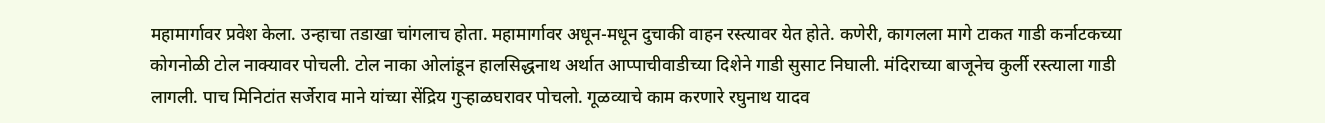महामार्गावर प्रवेश केला. उन्‍हाचा तडाखा चांगलाच होता. महामार्गावर अधून-मधून दुचाकी वाहन रस्‍त्यावर येत होते. कणेरी, कागलला मागे टाकत गाडी कर्नाटकच्या कोगनोळी टोल नाक्यावर पोचली. टोल नाका ओलांडून हालसिद्धनाथ अर्थात आप्पाचीवाडीच्या दिशेने गाडी सुसाट निघाली. मंदिराच्या बाजूनेच कुर्ली रस्‍त्याला गाडी लागली. पाच मिनिटांत सर्जेराव माने यांच्या सेंद्रिय गुऱ्हा‍ळघरावर पोचलो. गूळव्याचे काम करणारे रघुनाथ यादव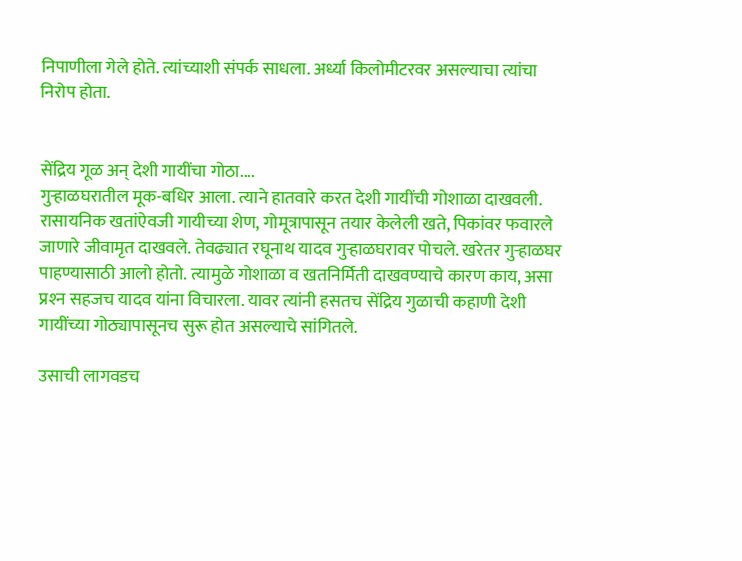निपाणीला गेले होते. त्यांच्याशी संपर्क साधला. अर्ध्या किलोमीटरवर असल्याचा त्यांचा निरोप होता.


सेंद्रिय गूळ अन् देशी गायींचा गोठा....
गुऱ्हा‍ळघरातील मूक-बधिर आला. त्याने हातवारे करत देशी गायींची गोशाळा दाखवली. रासायनिक खतांऐवजी गायीच्या शेण, गोमूत्रापासून तयार केलेली खते, पिकांवर फवारले जाणारे जीवामृत दाखवले. तेवढ्यात रघूनाथ यादव गुऱ्हाळघरावर पोचले. खरेतर गुऱ्हाळघर पाहण्यासाठी आलो होतो. त्यामुळे गोशाळा व खतनिर्मिती दाखवण्याचे कारण काय, असा प्रश्‍‍न सहजच यादव यांना विचारला. यावर त्यांनी हसतच सेंद्रिय गुळाची कहाणी देशी गायींच्या गोठ्यापासूनच सुरू होत असल्याचे सांगितले.

उसाची लागवडच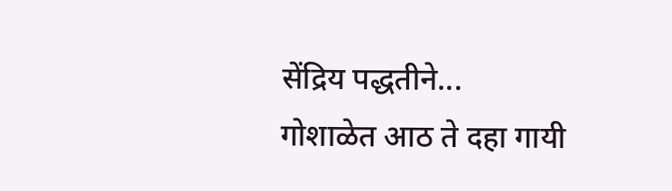सेंद्रिय पद्धतीने...
गोशाळेत आठ ते दहा गायी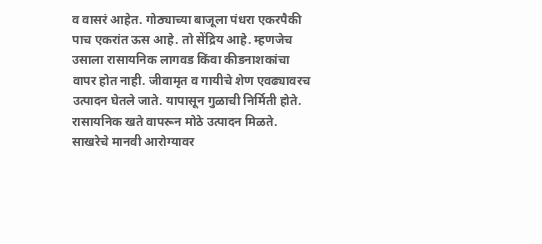व वासरं आहेत. गोठ्याच्या बाजूला पंधरा एकरपैकी पाच एकरांत ऊस आहे. तो सेंद्रिय आहे. म्‍हणजेच उसाला रासायनिक लागवड किंवा कीडनाशकांचा वापर होत नाही. जीवामृत व गायीचे शेण एवढ्यावरच उत्‍पादन घेतले जाते. यापासून गुळाची निर्मिती होते. रासायनिक खते वापरून मोठे उत्‍पादन मिळते. साखरेचे मानवी आरोग्यावर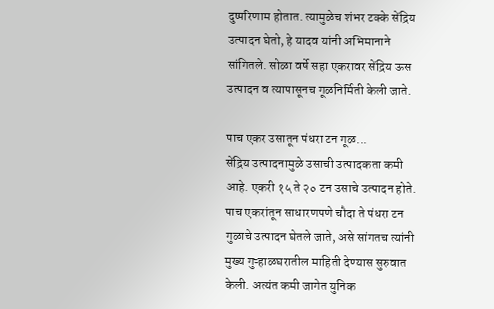दुष्‍परिणाम होतात. त्यामुळेच शंभर टक्‍के सेंद्रिय उत्‍पादन घेतो, हे यादव यांनी अभिमानाने सांगितले. सोळा वर्षे सहा एकरावर सेंद्रिय ऊस उत्‍पादन व त्यापासूनच गूळनिर्मिती केली जाते.

पाच एकर उसातून पंधरा टन गूळ...
सेंद्रिय उत्‍पादनामुळे उसाची उत्‍पादकता कमी आहे. एकरी १५ ते २० टन उसाचे उत्‍पादन होते. पाच एकरांतून साधारणपणे चौदा ते पंधरा टन गुळाचे उत्‍पादन घेतले जाते, असे सांगतच त्यांनी मुख्य गुऱ्हाळघरातील माहिती देण्यास सुरुवात केली. अत्यंत कमी जागेत युनिक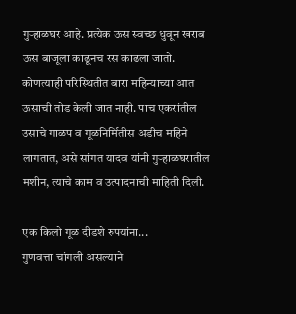गुऱ्हाळघर आहे. प्रत्येक ऊस स्‍वच्‍छ धुवून खराब ऊस बाजूला काढूनच रस काढला जातो. कोणत्याही परिस्‍थितीत बारा महिन्याच्या आत ऊसाची तोड केली जात नाही. पाच एकरांतील उसाचे गाळप व गूळनिर्मितीस अडीच महिने लागतात, असे सांगत यादव यांनी गुऱ्हाळघरातील मशीन, त्याचे काम व उत्‍पादनाची माहिती दिली.

एक किलो गूळ दीडशे रुपयांना...
गुणवत्ता चांगली असल्याने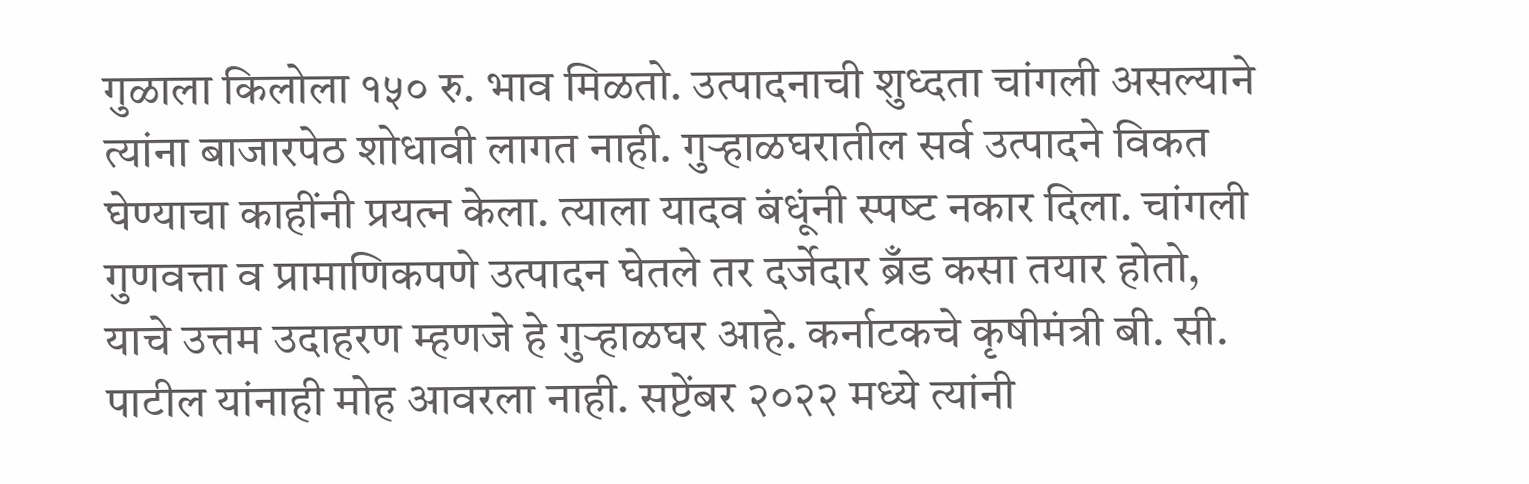गुळाला किलोला १५० रु. भाव मिळतो. उत्‍पादनाची शुध्‍दता चांगली असल्याने त्यांना बाजारपेठ शोधावी लागत नाही. गुऱ्हाळघरातील सर्व उत्पादने विकत घेण्याचा काहींनी प्रयत्‍न केला. त्याला यादव बंधूंनी स्‍पष्‍ट नकार दिला. चांगली गुणवत्ता व प्रामाणिकपणे उत्‍पादन घेतले तर दर्जेदार ब्रँड कसा तयार होतो, याचे उत्तम उदाहरण म्हणजे हे गुऱ्हाळघर आहे. कर्नाटकचे कृषीमंत्री बी. सी. पाटील यांनाही मोह आवरला नाही. सप्टेंबर २०२२ मध्ये त्यांनी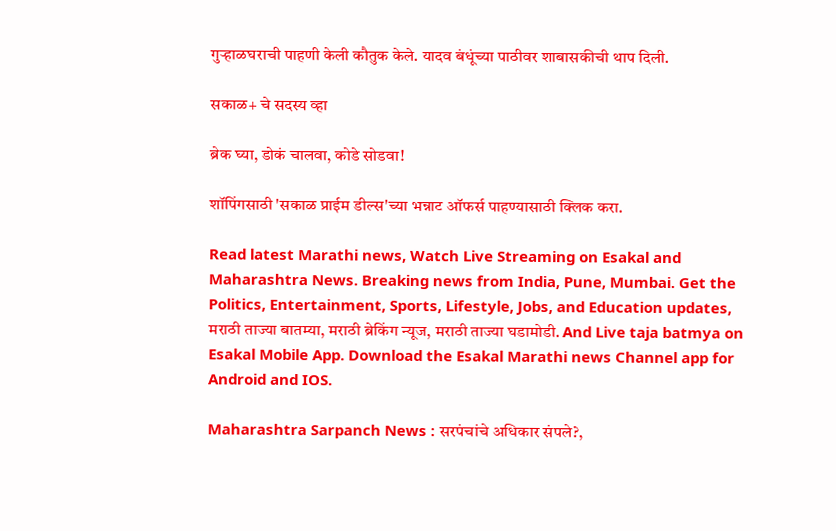गुऱ्हाळघराची पाहणी केली कौतुक केले. यादव बंधूंच्या पाठीवर शाबासकीची थाप दिली.

सकाळ+ चे सदस्य व्हा

ब्रेक घ्या, डोकं चालवा, कोडे सोडवा!

शॉपिंगसाठी 'सकाळ प्राईम डील्स'च्या भन्नाट ऑफर्स पाहण्यासाठी क्लिक करा.

Read latest Marathi news, Watch Live Streaming on Esakal and Maharashtra News. Breaking news from India, Pune, Mumbai. Get the Politics, Entertainment, Sports, Lifestyle, Jobs, and Education updates, मराठी ताज्या बातम्या, मराठी ब्रेकिंग न्यूज, मराठी ताज्या घडामोडी. And Live taja batmya on Esakal Mobile App. Download the Esakal Marathi news Channel app for Android and IOS.

Maharashtra Sarpanch News : सरपंचांचे अधिकार संपले?,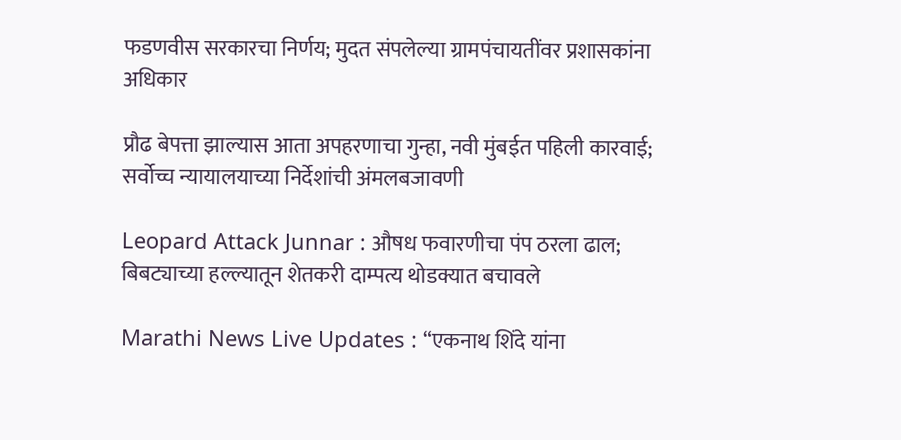फडणवीस सरकारचा निर्णय; मुदत संपलेल्या ग्रामपंचायतींवर प्रशासकांना अधिकार

प्रौढ बेपत्ता झाल्यास आता अपहरणाचा गुन्हा, नवी मुंबईत पहिली कारवाई; सर्वोच्च न्यायालयाच्या निर्देशांची अंमलबजावणी

Leopard Attack Junnar : औषध फवारणीचा पंप ठरला ढाल; बिबट्याच्या हल्ल्यातून शेतकरी दाम्पत्य थोडक्यात बचावले

Marathi News Live Updates : “एकनाथ शिंदे यांना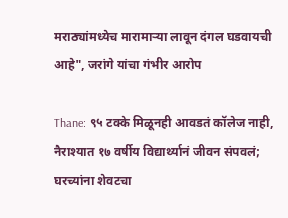मराठ्यांमध्येच मारामाऱ्या लावून दंगल घडवायची आहे", जरांगे यांचा गंभीर आरोप

Thane: ९५ टक्के मिळूनही आवडतं कॉलेज नाही, नैराश्यात १७ वर्षीय विद्यार्थ्यानं जीवन संपवलं; घरच्यांना शेवटचा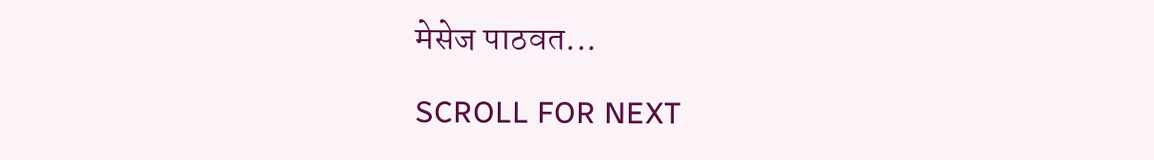मेसेज पाठवत...

SCROLL FOR NEXT